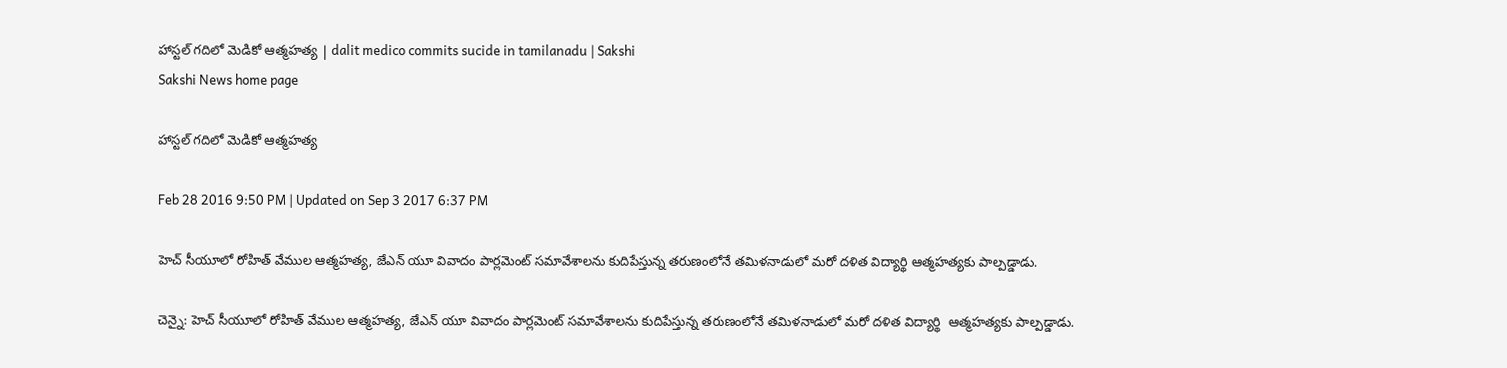హాస్టల్ గదిలో మెడికో ఆత్మహత్య | dalit medico commits sucide in tamilanadu | Sakshi
Sakshi News home page

హాస్టల్ గదిలో మెడికో ఆత్మహత్య

Feb 28 2016 9:50 PM | Updated on Sep 3 2017 6:37 PM

హెచ్ సీయూలో రోహిత్ వేముల ఆత్మహత్య, జేఎన్ యూ వివాదం పార్లమెంట్ సమావేశాలను కుదిపేస్తున్న తరుణంలోనే తమిళనాడులో మరో దళిత విద్యార్థి ఆత్మహత్యకు పాల్పడ్డాడు.

చెన్నై: హెచ్ సీయూలో రోహిత్ వేముల ఆత్మహత్య, జేఎన్ యూ వివాదం పార్లమెంట్ సమావేశాలను కుదిపేస్తున్న తరుణంలోనే తమిళనాడులో మరో దళిత విద్యార్థి  ఆత్మహత్యకు పాల్పడ్డాడు.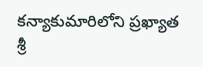కన్యాకుమారిలోని ప్రఖ్యాత శ్రీ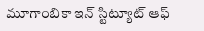మూగాంబికా ఇన్ స్టిట్యూట్ ఆఫ్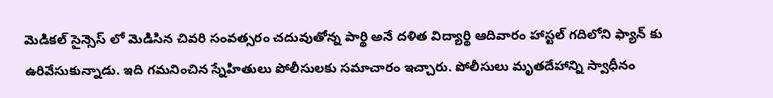మెడికల్ సైన్సెస్ లో మెడిసిన చివరి సంవత్సరం చదువుతోన్న పార్థి అనే దళిత విద్యార్థి ఆదివారం హాస్టల్ గదిలోని ఫ్యాన్ కు ఉరివేసుకున్నాడు. ఇది గమనించిన స్నేహితులు పోలీసులకు సమాచారం ఇచ్చారు. పోలీసులు మృతదేహాన్ని స్వాధీనం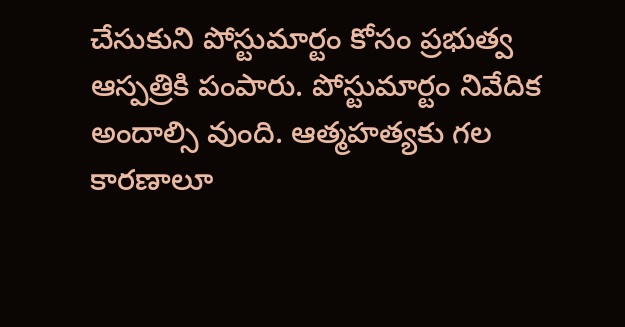చేసుకుని పోస్టుమార్టం కోసం ప్రభుత్వ ఆస్పత్రికి పంపారు. పోస్టుమార్టం నివేదిక అందాల్సి వుంది. ఆత్మహత్యకు గల కారణాలూ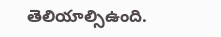తెలియాల్సిఉంది.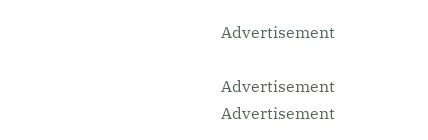Advertisement

Advertisement
Advertisement